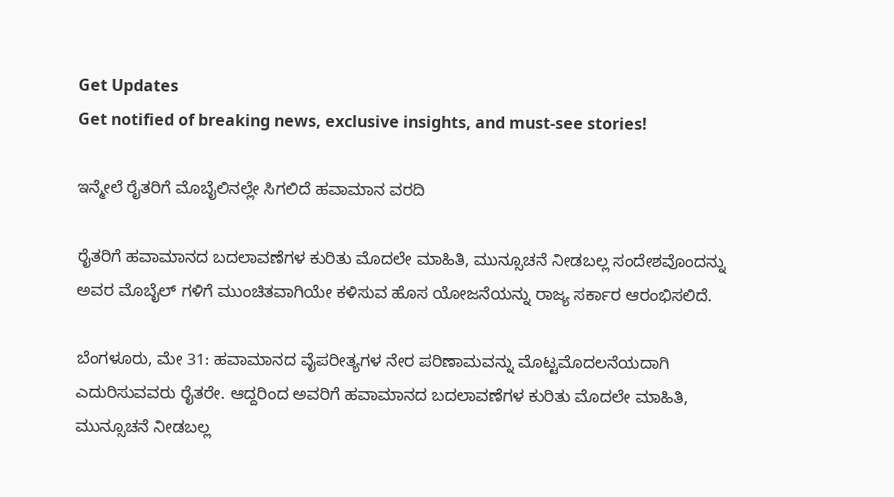Get Updates
Get notified of breaking news, exclusive insights, and must-see stories!

ಇನ್ಮೇಲೆ ರೈತರಿಗೆ ಮೊಬೈಲಿನಲ್ಲೇ ಸಿಗಲಿದೆ ಹವಾಮಾನ ವರದಿ

ರೈತರಿಗೆ ಹವಾಮಾನದ ಬದಲಾವಣೆಗಳ ಕುರಿತು ಮೊದಲೇ ಮಾಹಿತಿ, ಮುನ್ಸೂಚನೆ ನೀಡಬಲ್ಲ ಸಂದೇಶವೊಂದನ್ನು ಅವರ ಮೊಬೈಲ್ ಗಳಿಗೆ ಮುಂಚಿತವಾಗಿಯೇ ಕಳಿಸುವ ಹೊಸ ಯೋಜನೆಯನ್ನು ರಾಜ್ಯ ಸರ್ಕಾರ ಆರಂಭಿಸಲಿದೆ.

ಬೆಂಗಳೂರು, ಮೇ 31: ಹವಾಮಾನದ ವೈಪರೀತ್ಯಗಳ ನೇರ ಪರಿಣಾಮವನ್ನು ಮೊಟ್ಟಮೊದಲನೆಯದಾಗಿ ಎದುರಿಸುವವರು ರೈತರೇ. ಆದ್ದರಿಂದ ಅವರಿಗೆ ಹವಾಮಾನದ ಬದಲಾವಣೆಗಳ ಕುರಿತು ಮೊದಲೇ ಮಾಹಿತಿ, ಮುನ್ಸೂಚನೆ ನೀಡಬಲ್ಲ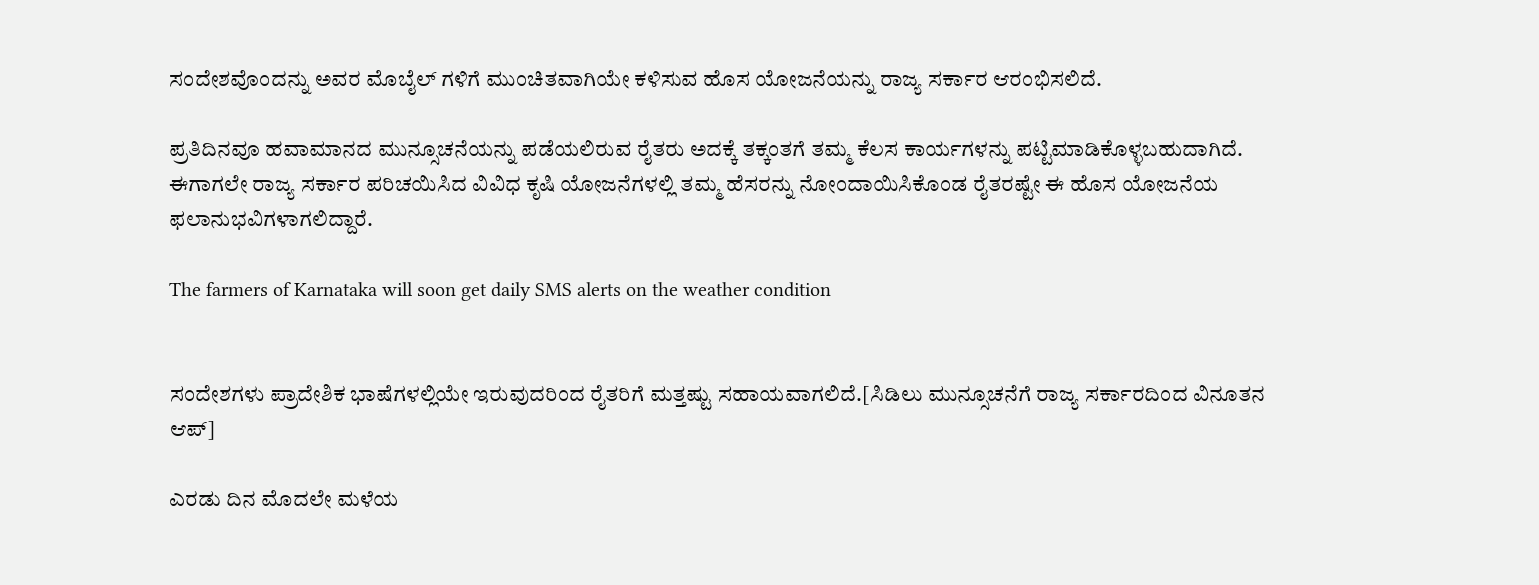ಸಂದೇಶವೊಂದನ್ನು ಅವರ ಮೊಬೈಲ್ ಗಳಿಗೆ ಮುಂಚಿತವಾಗಿಯೇ ಕಳಿಸುವ ಹೊಸ ಯೋಜನೆಯನ್ನು ರಾಜ್ಯ ಸರ್ಕಾರ ಆರಂಭಿಸಲಿದೆ.

ಪ್ರತಿದಿನವೂ ಹವಾಮಾನದ ಮುನ್ಸೂಚನೆಯನ್ನು ಪಡೆಯಲಿರುವ ರೈತರು ಅದಕ್ಕೆ ತಕ್ಕಂತಗೆ ತಮ್ಮ ಕೆಲಸ ಕಾರ್ಯಗಳನ್ನು ಪಟ್ಟಿಮಾಡಿಕೊಳ್ಳಬಹುದಾಗಿದೆ. ಈಗಾಗಲೇ ರಾಜ್ಯ ಸರ್ಕಾರ ಪರಿಚಯಿಸಿದ ವಿವಿಧ ಕೃಷಿ ಯೋಜನೆಗಳಲ್ಲಿ ತಮ್ಮ ಹೆಸರನ್ನು ನೋಂದಾಯಿಸಿಕೊಂಡ ರೈತರಷ್ಟೇ ಈ ಹೊಸ ಯೋಜನೆಯ ಫಲಾನುಭವಿಗಳಾಗಲಿದ್ದಾರೆ.

The farmers of Karnataka will soon get daily SMS alerts on the weather condition


ಸಂದೇಶಗಳು ಪ್ರಾದೇಶಿಕ ಭಾಷೆಗಳಲ್ಲಿಯೇ ಇರುವುದರಿಂದ ರೈತರಿಗೆ ಮತ್ತಷ್ಟು ಸಹಾಯವಾಗಲಿದೆ.[ಸಿಡಿಲು ಮುನ್ಸೂಚನೆಗೆ ರಾಜ್ಯ ಸರ್ಕಾರದಿಂದ ವಿನೂತನ ಆಪ್]

ಎರಡು ದಿನ ಮೊದಲೇ ಮಳೆಯ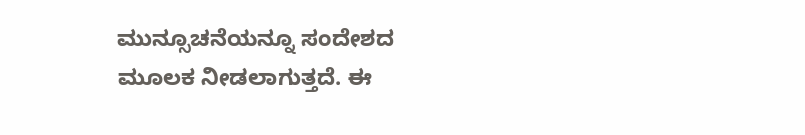ಮುನ್ಸೂಚನೆಯನ್ನೂ ಸಂದೇಶದ ಮೂಲಕ ನೀಡಲಾಗುತ್ತದೆ. ಈ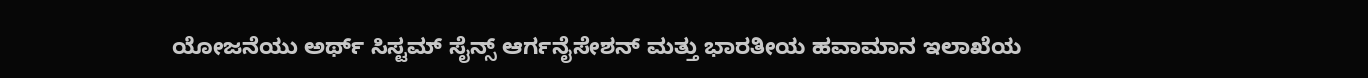ಯೋಜನೆಯು ಅರ್ಥ್ ಸಿಸ್ಟಮ್ ಸೈನ್ಸ್ ಆರ್ಗನೈಸೇಶನ್ ಮತ್ತು ಭಾರತೀಯ ಹವಾಮಾನ ಇಲಾಖೆಯ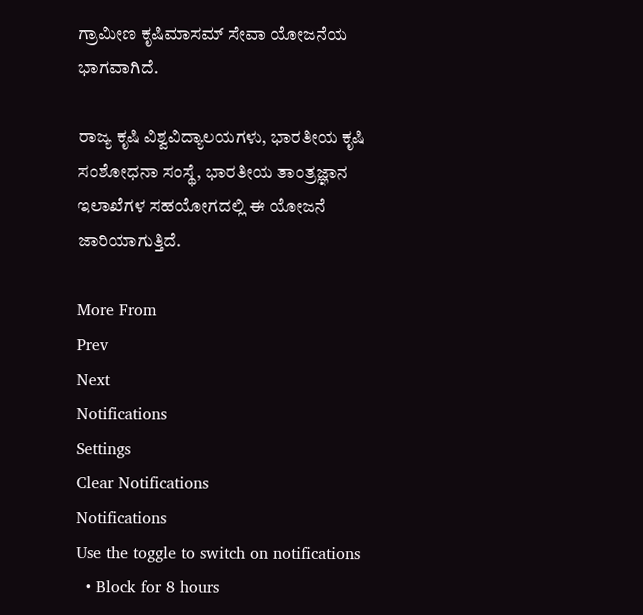ಗ್ರಾಮೀಣ ಕೃಷಿಮಾಸಮ್ ಸೇವಾ ಯೋಜನೆಯ ಭಾಗವಾಗಿದೆ.

ರಾಜ್ಯ ಕೃಷಿ ವಿಶ್ವವಿದ್ಯಾಲಯಗಳು, ಭಾರತೀಯ ಕೃಷಿ ಸಂಶೋಧನಾ ಸಂಸ್ಥೆ, ಭಾರತೀಯ ತಾಂತ್ರಜ್ಞಾನ ಇಲಾಖೆಗಳ ಸಹಯೋಗದಲ್ಲಿ ಈ ಯೋಜನೆ ಜಾರಿಯಾಗುತ್ತಿದೆ.

More From
Prev
Next
Notifications
Settings
Clear Notifications
Notifications
Use the toggle to switch on notifications
  • Block for 8 hours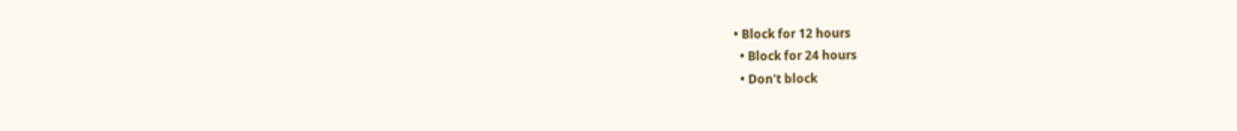• Block for 12 hours
  • Block for 24 hours
  • Don't block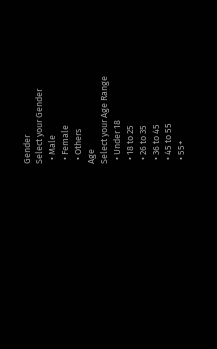Gender
Select your Gender
  • Male
  • Female
  • Others
Age
Select your Age Range
  • Under 18
  • 18 to 25
  • 26 to 35
  • 36 to 45
  • 45 to 55
  • 55+